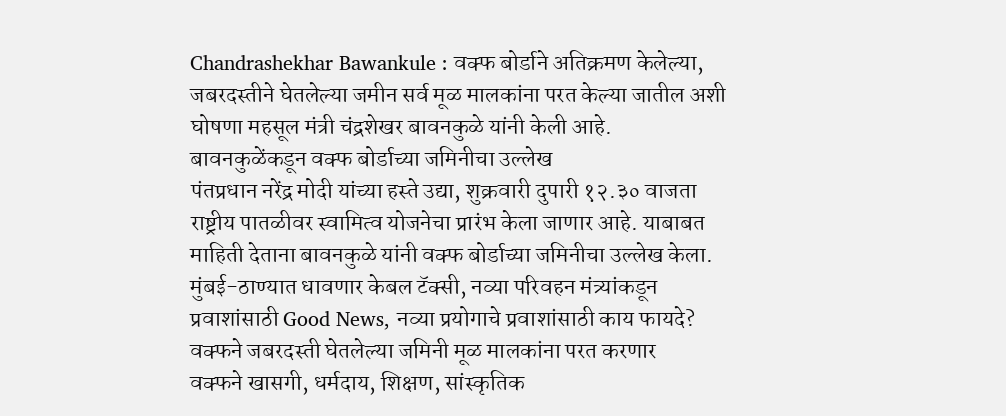Chandrashekhar Bawankule : वक्फ बोर्डाने अतिक्रमण केलेल्या, जबरदस्तीने घेतलेल्या जमीन सर्व मूळ मालकांना परत केल्या जातील अशी घोषणा महसूल मंत्री चंद्रशेखर बावनकुळे यांनी केली आहे.
बावनकुळेंकडून वक्फ बोर्डाच्या जमिनीचा उल्लेख
पंतप्रधान नरेंद्र मोदी यांच्या हस्ते उद्या, शुक्रवारी दुपारी १२.३० वाजता राष्ट्रीय पातळीवर स्वामित्व योजनेचा प्रारंभ केला जाणार आहे. याबाबत माहिती देताना बावनकुळे यांनी वक्फ बोर्डाच्या जमिनीचा उल्लेख केला.
मुंबई-ठाण्यात धावणार केबल टॅक्सी, नव्या परिवहन मंत्र्यांकडून प्रवाशांसाठी Good News, नव्या प्रयोगाचे प्रवाशांसाठी काय फायदे?
वक्फने जबरदस्ती घेतलेल्या जमिनी मूळ मालकांना परत करणार
वक्फने खासगी, धर्मदाय, शिक्षण, सांस्कृतिक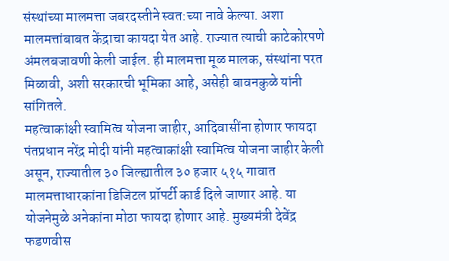संस्थांच्या मालमत्ता जबरदस्तीने स्वत:च्या नावे केल्या. अशा मालमत्तांबाबत केंद्राचा कायदा येत आहे. राज्यात त्याची काटेकोरपणे अंमलबजावणी केली जाईल. ही मालमत्ता मूळ मालक, संस्थांना परत मिळावी, अशी सरकारची भूमिका आहे, असेही बावनकुळे यांनी सांगितले.
महत्वाकांक्षी स्वामित्व योजना जाहीर, आदिवासींना होणार फायदा
पंतप्रधान नरेंद्र मोदी यांनी महत्वाकांक्षी स्वामित्व योजना जाहीर केली असून, राज्यातील ३० जिल्ह्यातील ३० हजार ५१५ गावात मालमत्ताधारकांना डिजिटल प्रॉपर्टी कार्ड दिले जाणार आहे. या योजनेमुळे अनेकांना मोठा फायदा होणार आहे. मुख्यमंत्री देवेंद्र फडणवीस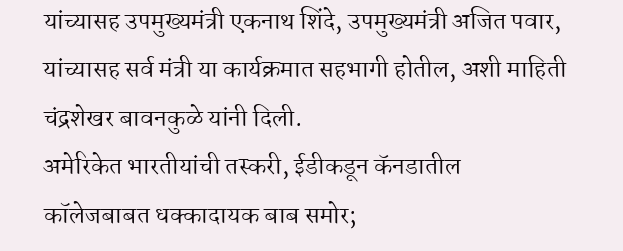यांच्यासह उपमुख्यमंत्री एकनाथ शिंदे, उपमुख्यमंत्री अजित पवार, यांच्यासह सर्व मंत्री या कार्यक्रमात सहभागी होतील, अशी माहिती चंद्रशेखर बावनकुळे यांनी दिली.
अमेरिकेत भारतीयांची तस्करी, ईडीकडून कॅनडातील कॉलेजबाबत धक्कादायक बाब समोर;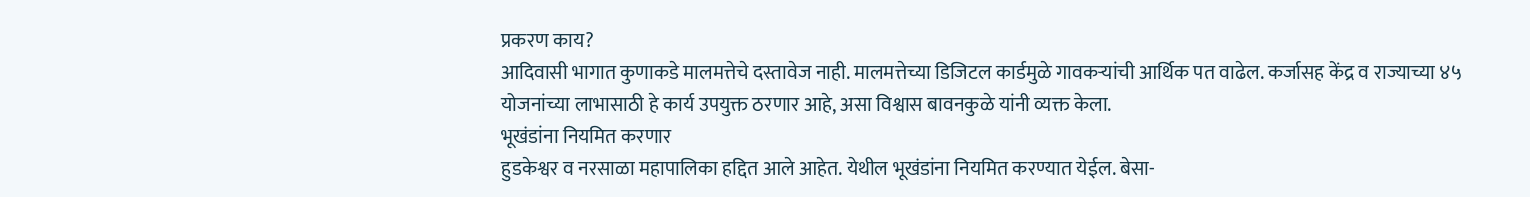प्रकरण काय?
आदिवासी भागात कुणाकडे मालमत्तेचे दस्तावेज नाही. मालमत्तेच्या डिजिटल कार्डमुळे गावकऱ्यांची आर्थिक पत वाढेल. कर्जासह केंद्र व राज्याच्या ४५ योजनांच्या लाभासाठी हे कार्य उपयुक्त ठरणार आहे, असा विश्वास बावनकुळे यांनी व्यक्त केला.
भूखंडांना नियमित करणार
हुडकेश्वर व नरसाळा महापालिका हद्दित आले आहेत. येथील भूखंडांना नियमित करण्यात येईल. बेसा-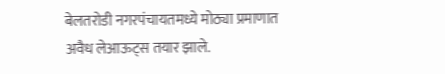बेलतरोडी नगरपंचायतमध्ये मोठ्या प्रमाणात अवैध लेआऊट्स तयार झाले.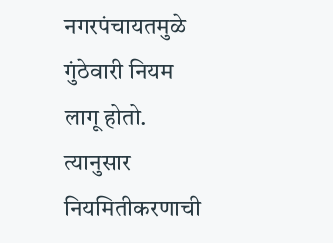नगरपंचायतमुळे गुंठेवारी नियम लागू होतो. त्यानुसार नियमितीकरणाची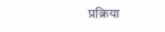प्रक्रिया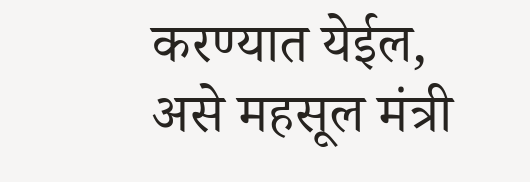करण्यात येईल, असे महसूल मंत्री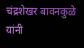चंद्रशेखर बावनकुळे यांनी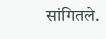सांगितले.